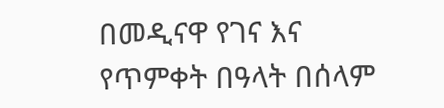በመዲናዋ የገና እና የጥምቀት በዓላት በሰላም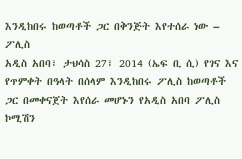እንዲከበሩ ከወጣቶች ጋር በቅንጅት እየተሰራ ነው – ፖሊስ
አዲስ አበባ፣ ታህሳስ 27፣ 2014 (ኤፍ ቢ ሲ) የገና እና የጥምቀት በዓላት በሰላም እንዲከበሩ ፖሊስ ከወጣቶች ጋር በመቀናጀት እየሰራ መሆኑን የአዲስ አበባ ፖሊስ ኮሚሽን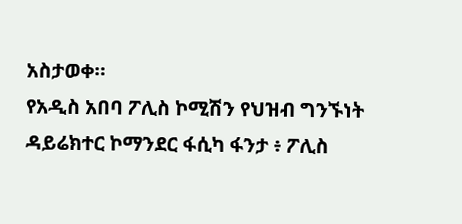አስታወቀ።
የአዲስ አበባ ፖሊስ ኮሚሽን የህዝብ ግንኙነት ዳይሬክተር ኮማንደር ፋሲካ ፋንታ ፥ ፖሊስ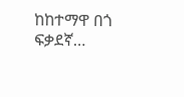ከከተማዋ በጎ ፍቃደኛ…